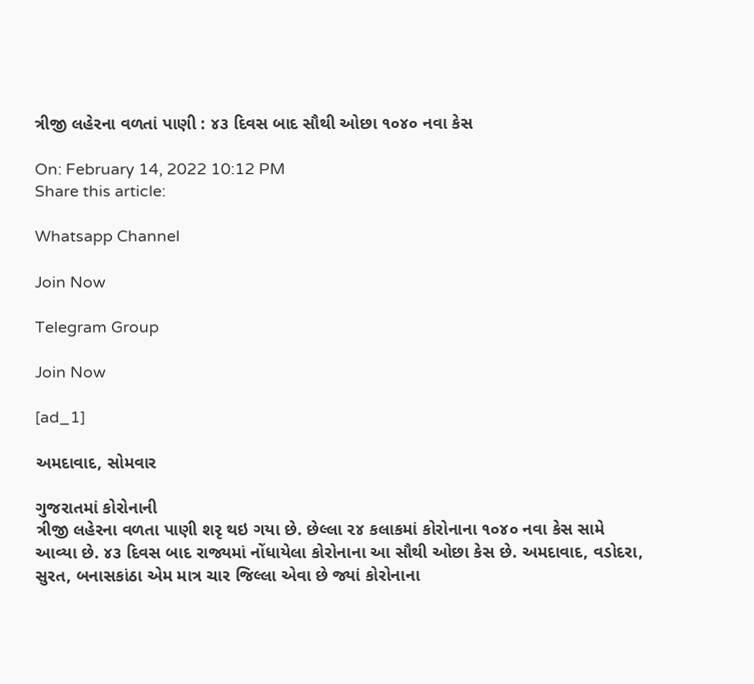ત્રીજી લહેરના વળતાં પાણી : ૪૩ દિવસ બાદ સૌથી ઓછા ૧૦૪૦ નવા કેસ

On: February 14, 2022 10:12 PM
Share this article:

Whatsapp Channel

Join Now

Telegram Group

Join Now

[ad_1]

અમદાવાદ, સોમવાર

ગુજરાતમાં કોરોનાની
ત્રીજી લહેરના વળતા પાણી શરૃ થઇ ગયા છે. છેલ્લા ૨૪ કલાકમાં કોરોનાના ૧૦૪૦ નવા કેસ સામે
આવ્યા છે. ૪૩ દિવસ બાદ રાજ્યમાં નોંધાયેલા કોરોનાના આ સૌથી ઓછા કેસ છે. અમદાવાદ, વડોદરા,
સુરત, બનાસકાંઠા એમ માત્ર ચાર જિલ્લા એવા છે જ્યાં કોરોનાના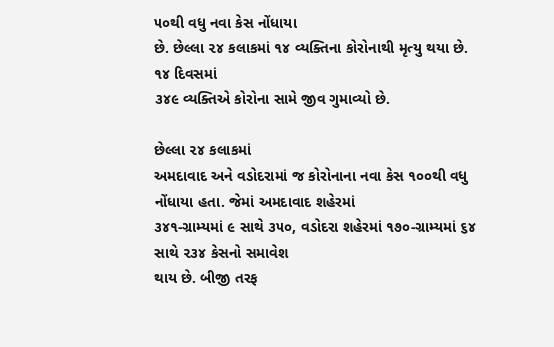૫૦થી વધુ નવા કેસ નોંધાયા
છે. છેલ્લા ૨૪ કલાકમાં ૧૪ વ્યક્તિના કોરોનાથી મૃત્યુ થયા છે. ૧૪ દિવસમાં
૩૪૯ વ્યક્તિએ કોરોના સામે જીવ ગુમાવ્યો છે.

છેલ્લા ૨૪ કલાકમાં
અમદાવાદ અને વડોદરામાં જ કોરોનાના નવા કેસ ૧૦૦થી વધુ નોંધાયા હતા. જેમાં અમદાવાદ શહેરમાં
૩૪૧-ગ્રામ્યમાં ૯ સાથે ૩૫૦, વડોદરા શહેરમાં ૧૭૦-ગ્રામ્યમાં ૬૪ સાથે ૨૩૪ કેસનો સમાવેશ
થાય છે. બીજી તરફ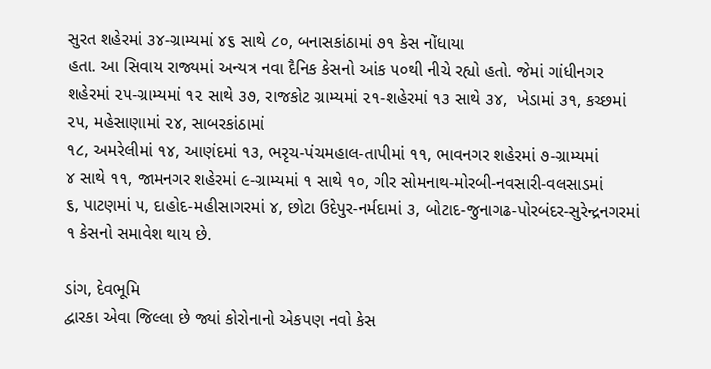સુરત શહેરમાં ૩૪-ગ્રામ્યમાં ૪૬ સાથે ૮૦, બનાસકાંઠામાં ૭૧ કેસ નોંધાયા
હતા. આ સિવાય રાજ્યમાં અન્યત્ર નવા દૈનિક કેસનો આંક ૫૦થી નીચે રહ્યો હતો. જેમાં ગાંધીનગર
શહેરમાં ૨૫-ગ્રામ્યમાં ૧૨ સાથે ૩૭, રાજકોટ ગ્રામ્યમાં ૨૧-શહેરમાં ૧૩ સાથે ૩૪,  ખેડામાં ૩૧, કચ્છમાં ૨૫, મહેસાણામાં ૨૪, સાબરકાંઠામાં
૧૮, અમરેલીમાં ૧૪, આણંદમાં ૧૩, ભરૃચ-પંચમહાલ-તાપીમાં ૧૧, ભાવનગર શહેરમાં ૭-ગ્રામ્યમાં
૪ સાથે ૧૧, જામનગર શહેરમાં ૯-ગ્રામ્યમાં ૧ સાથે ૧૦, ગીર સોમનાથ-મોરબી-નવસારી-વલસાડમાં
૬, પાટણમાં ૫, દાહોદ-મહીસાગરમાં ૪, છોટા ઉદેપુર-નર્મદામાં ૩, બોટાદ-જુનાગઢ-પોરબંદર-સુરેન્દ્રનગરમાં
૧ કેસનો સમાવેશ થાય છે.

ડાંગ, દેવભૂમિ
દ્વારકા એવા જિલ્લા છે જ્યાં કોરોનાનો એકપણ નવો કેસ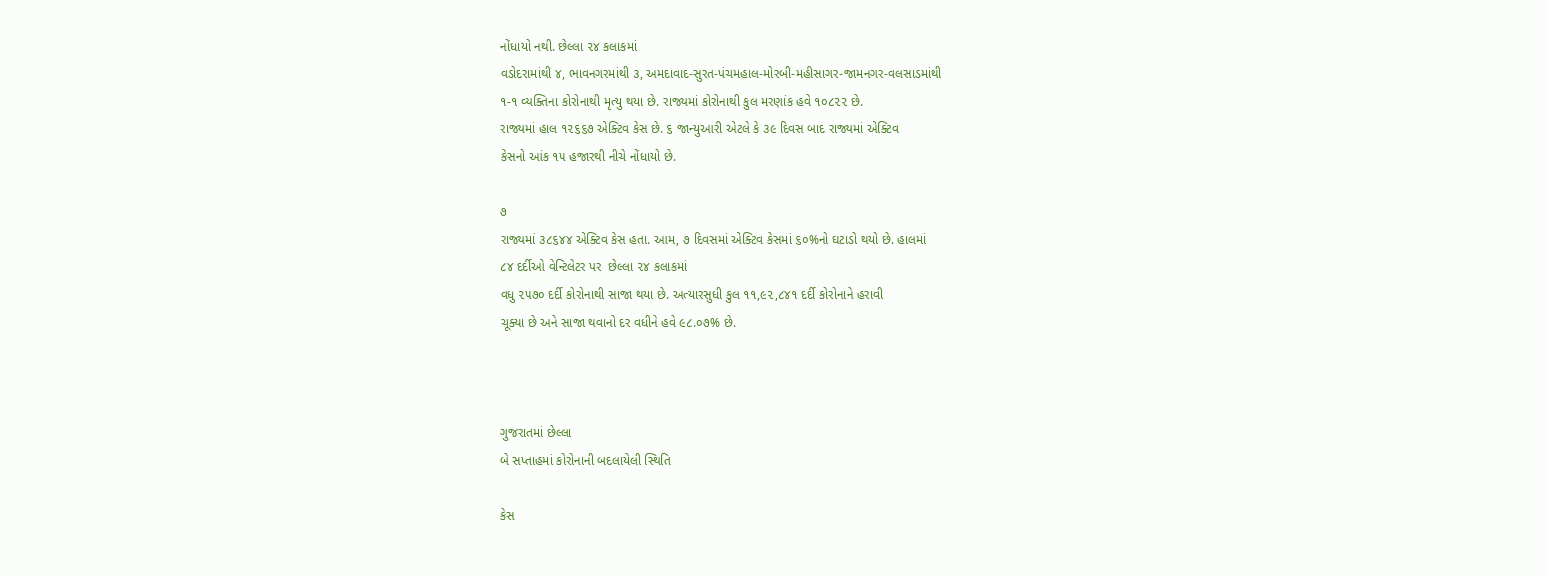નોંધાયો નથી. છેલ્લા ૨૪ કલાકમાં
વડોદરામાંથી ૪, ભાવનગરમાંથી ૩, અમદાવાદ-સુરત-પંચમહાલ-મોરબી-મહીસાગર-જામનગર-વલસાડમાંથી
૧-૧ વ્યક્તિના કોરોનાથી મૃત્યુ થયા છે. રાજ્યમાં કોરોનાથી કુલ મરણાંક હવે ૧૦૮૨૨ છે.
રાજ્યમાં હાલ ૧૨૬૬૭ એક્ટિવ કેસ છે. ૬ જાન્યુઆરી એટલે કે ૩૯ દિવસ બાદ રાજ્યમાં એક્ટિવ
કેસનો આંક ૧૫ હજારથી નીચે નોંધાયો છે.

૭
રાજ્યમાં ૩૮૬૪૪ એક્ટિવ કેસ હતા. આમ, ૭ દિવસમાં એક્ટિવ કેસમાં ૬૦%નો ઘટાડો થયો છે. હાલમાં
૮૪ દર્દીઓ વેન્ટિલેટર પર  છેલ્લા ૨૪ કલાકમાં
વધુ ૨૫૭૦ દર્દી કોરોનાથી સાજા થયા છે. અત્યારસુધી કુલ ૧૧,૯૨,૮૪૧ દર્દી કોરોનાને હરાવી
ચૂક્યા છે અને સાજા થવાનો દર વધીને હવે ૯૮.૦૭% છે.



ગુજરાતમાં છેલ્લા
બે સપ્તાહમાં કોરોનાની બદલાયેલી સ્થિતિ

કેસ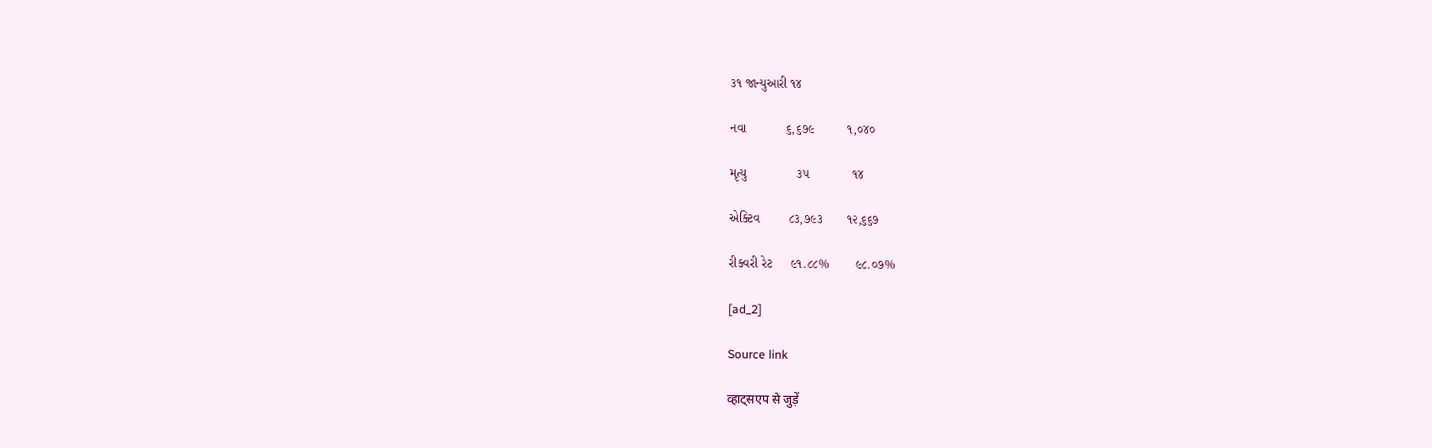૩૧ જાન્યુઆરી ૧૪

નવા           ૬,૬૭૯         ૧,૦૪૦

મૃત્યુ              ૩૫            ૧૪

એક્ટિવ        ૮૩,૭૯૩       ૧૨,૬૬૭

રીક્વરી રેટ     ૯૧.૮૮%       ૯૮.૦૭%

[ad_2]

Source link

व्हाट्सएप से जुड़ें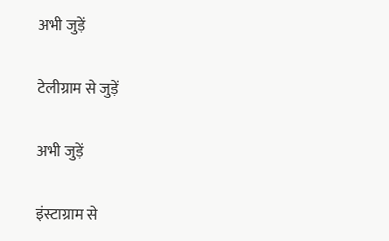अभी जुड़ें

टेलीग्राम से जुड़ें

अभी जुड़ें

इंस्टाग्राम से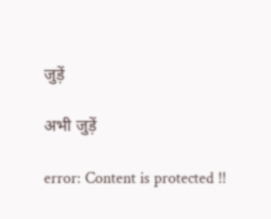जुड़ें

अभी जुड़ें

error: Content is protected !!